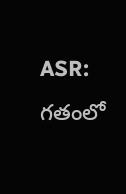ASR: గతంలో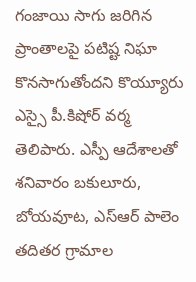గంజాయి సాగు జరిగిన ప్రాంతాలపై పటిష్ట నిఘా కొనసాగుతోందని కొయ్యూరు ఎస్సై పీ.కిషోర్ వర్మ తెలిపారు. ఎస్పీ ఆదేశాలతో శనివారం బకులూరు, బోయవూట, ఎస్ఆర్ పాలెం తదితర గ్రామాల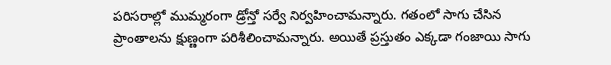పరిసరాల్లో ముమ్మరంగా డ్రోన్తో సర్వే నిర్వహించామన్నారు. గతంలో సాగు చేసిన ప్రాంతాలను క్షుణ్ణంగా పరిశీలించామన్నారు. అయితే ప్రస్తుతం ఎక్కడా గంజాయి సాగు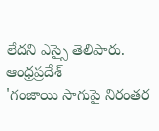లేదని ఎస్సై తెలిపారు.
ఆంధ్రప్రదేశ్
'గంజాయి సాగుపై నిరంతర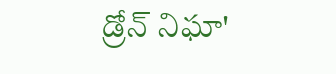డ్రోన్ నిఘా'